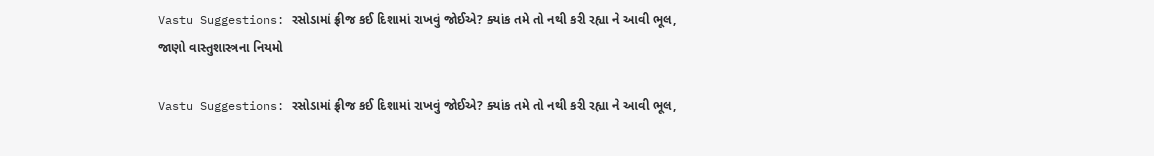Vastu Suggestions: રસોડામાં ફ્રીજ કઈ દિશામાં રાખવું જોઈએ? ક્યાંક તમે તો નથી કરી રહ્યા ને આવી ભૂલ, જાણો વાસ્તુશાસ્ત્રના નિયમો

Vastu Suggestions: રસોડામાં ફ્રીજ કઈ દિશામાં રાખવું જોઈએ? ક્યાંક તમે તો નથી કરી રહ્યા ને આવી ભૂલ,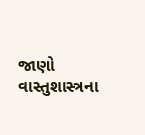જાણો વાસ્તુશાસ્ત્રના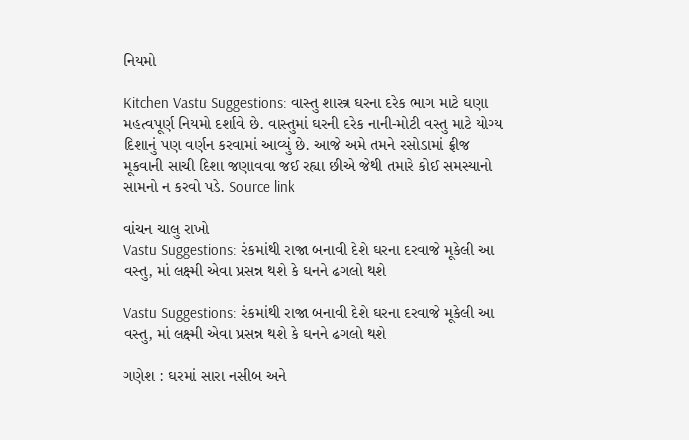નિયમો

Kitchen Vastu Suggestions: વાસ્તુ શાસ્ત્ર ઘરના દરેક ભાગ માટે ઘણા મહત્વપૂર્ણ નિયમો દર્શાવે છે. વાસ્તુમાં ઘરની દરેક નાની-મોટી વસ્તુ માટે યોગ્ય દિશાનું પણ વર્ણન કરવામાં આવ્યું છે. આજે અમે તમને રસોડામાં ફ્રીજ મૂકવાની સાચી દિશા જણાવવા જઈ રહ્યા છીએ જેથી તમારે કોઈ સમસ્યાનો સામનો ન કરવો પડે. Source link

વાંચન ચાલુ રાખો
Vastu Suggestions: રંકમાંથી રાજા બનાવી દેશે ઘરના દરવાજે મૂકેલી આ વસ્તુ, માં લક્ષ્મી એવા પ્રસન્ન થશે કે ઘનને ઢગલો થશે

Vastu Suggestions: રંકમાંથી રાજા બનાવી દેશે ઘરના દરવાજે મૂકેલી આ વસ્તુ, માં લક્ષ્મી એવા પ્રસન્ન થશે કે ઘનને ઢગલો થશે

ગણેશ : ઘરમાં સારા નસીબ અને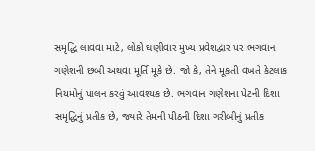સમૃદ્ધિ લાવવા માટે, લોકો ઘણીવાર મુખ્ય પ્રવેશદ્વાર પર ભગવાન ગણેશની છબી અથવા મૂર્તિ મૂકે છે. જો કે, તેને મૂકતી વખતે કેટલાક નિયમોનું પાલન કરવું આવશ્યક છે. ભગવાન ગણેશના પેટની દિશા સમૃદ્ધિનું પ્રતીક છે, જ્યારે તેમની પીઠની દિશા ગરીબીનું પ્રતીક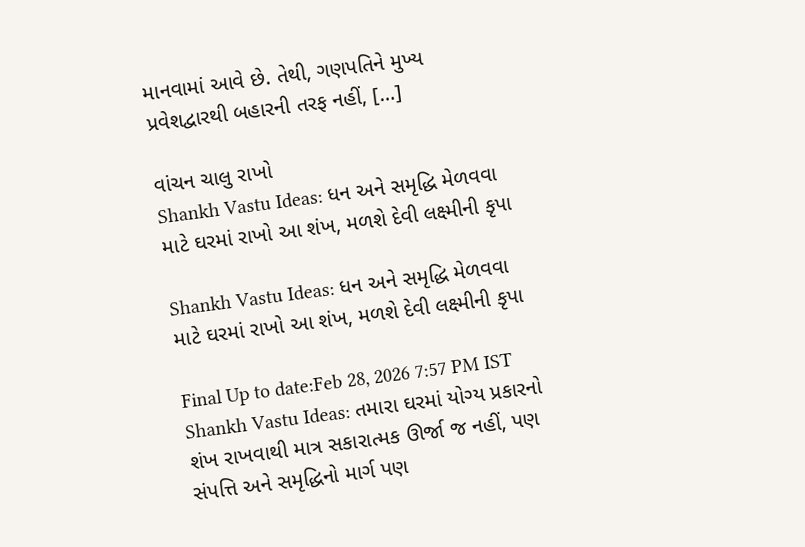માનવામાં આવે છે. તેથી, ગણપતિને મુખ્ય પ્રવેશદ્વારથી બહારની તરફ નહીં, […]

વાંચન ચાલુ રાખો
Shankh Vastu Ideas: ધન અને સમૃદ્ધિ મેળવવા માટે ઘરમાં રાખો આ શંખ, મળશે દેવી લક્ષ્મીની કૃપા

Shankh Vastu Ideas: ધન અને સમૃદ્ધિ મેળવવા માટે ઘરમાં રાખો આ શંખ, મળશે દેવી લક્ષ્મીની કૃપા

Final Up to date:Feb 28, 2026 7:57 PM IST Shankh Vastu Ideas: તમારા ઘરમાં યોગ્ય પ્રકારનો શંખ રાખવાથી માત્ર સકારાત્મક ઊર્જા જ નહીં, પણ સંપત્તિ અને સમૃદ્ધિનો માર્ગ પણ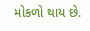મોકળો થાય છે.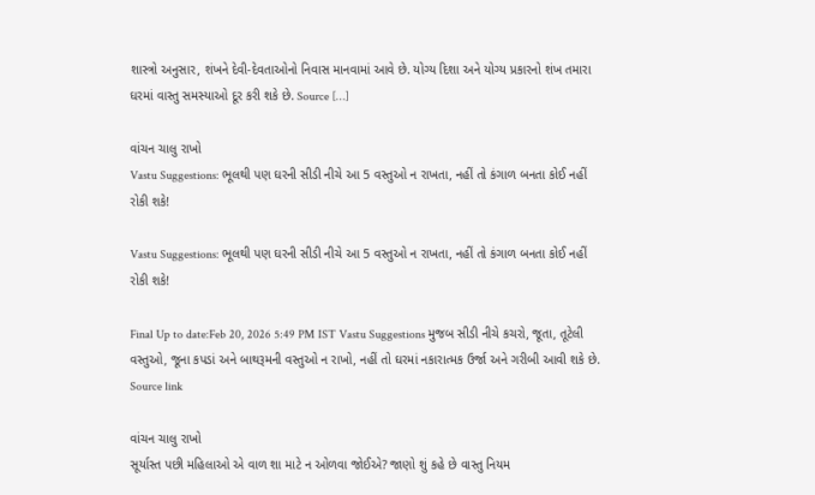શાસ્ત્રો અનુસાર, શંખને દેવી-દેવતાઓનો નિવાસ માનવામાં આવે છે. યોગ્ય દિશા અને યોગ્ય પ્રકારનો શંખ તમારા ઘરમાં વાસ્તુ સમસ્યાઓ દૂર કરી શકે છે. Source […]

વાંચન ચાલુ રાખો
Vastu Suggestions: ભૂલથી પણ ઘરની સીડી નીચે આ 5 વસ્તુઓ ન રાખતા, નહીં તો કંગાળ બનતા કોઈ નહીં રોકી શકે!

Vastu Suggestions: ભૂલથી પણ ઘરની સીડી નીચે આ 5 વસ્તુઓ ન રાખતા, નહીં તો કંગાળ બનતા કોઈ નહીં રોકી શકે!

Final Up to date:Feb 20, 2026 5:49 PM IST Vastu Suggestions મુજબ સીડી નીચે કચરો, જૂતા, તૂટેલી વસ્તુઓ, જૂના કપડાં અને બાથરૂમની વસ્તુઓ ન રાખો, નહીં તો ઘરમાં નકારાત્મક ઉર્જા અને ગરીબી આવી શકે છે. Source link

વાંચન ચાલુ રાખો
સૂર્યાસ્ત પછી મહિલાઓ એ વાળ શા માટે ન ઓળવા જોઈએ? જાણો શું કહે છે વાસ્તુ નિયમ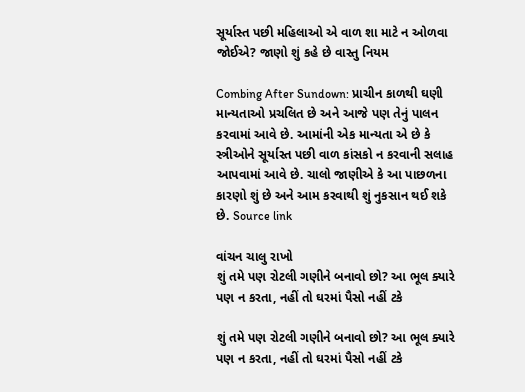સૂર્યાસ્ત પછી મહિલાઓ એ વાળ શા માટે ન ઓળવા જોઈએ? જાણો શું કહે છે વાસ્તુ નિયમ

Combing After Sundown: પ્રાચીન કાળથી ઘણી માન્યતાઓ પ્રચલિત છે અને આજે પણ તેનું પાલન કરવામાં આવે છે. આમાંની એક માન્યતા એ છે કે સ્ત્રીઓને સૂર્યાસ્ત પછી વાળ કાંસકો ન કરવાની સલાહ આપવામાં આવે છે. ચાલો જાણીએ કે આ પાછળના કારણો શું છે અને આમ કરવાથી શું નુકસાન થઈ શકે છે. Source link

વાંચન ચાલુ રાખો
શું તમે પણ રોટલી ગણીને બનાવો છો? આ ભૂલ ક્યારે પણ ન કરતા, નહીં તો ઘરમાં પૈસો નહીં ટકે

શું તમે પણ રોટલી ગણીને બનાવો છો? આ ભૂલ ક્યારે પણ ન કરતા, નહીં તો ઘરમાં પૈસો નહીં ટકે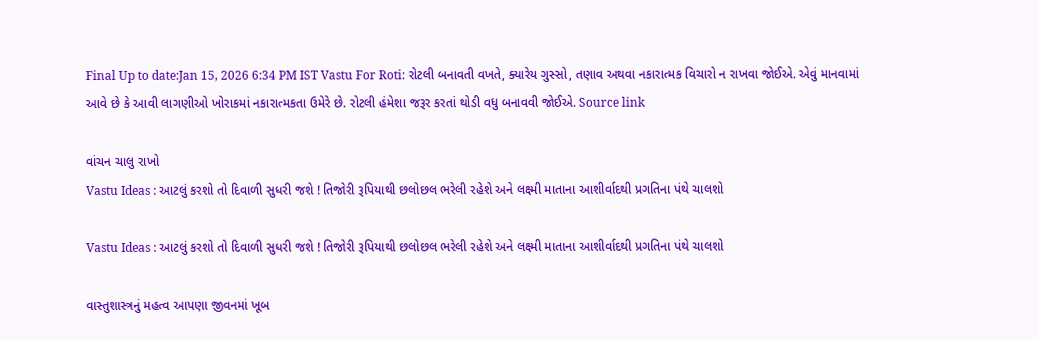Final Up to date:Jan 15, 2026 6:34 PM IST Vastu For Roti: રોટલી બનાવતી વખતે, ક્યારેય ગુસ્સો, તણાવ અથવા નકારાત્મક વિચારો ન રાખવા જોઈએ. એવું માનવામાં આવે છે કે આવી લાગણીઓ ખોરાકમાં નકારાત્મકતા ઉમેરે છે. રોટલી હંમેશા જરૂર કરતાં થોડી વધુ બનાવવી જોઈએ. Source link

વાંચન ચાલુ રાખો
Vastu Ideas : આટલું કરશો તો દિવાળી સુધરી જશે ! તિજોરી રૂપિયાથી છલોછલ ભરેલી રહેશે અને લક્ષ્મી માતાના આશીર્વાદથી પ્રગતિના પંથે ચાલશો

Vastu Ideas : આટલું કરશો તો દિવાળી સુધરી જશે ! તિજોરી રૂપિયાથી છલોછલ ભરેલી રહેશે અને લક્ષ્મી માતાના આશીર્વાદથી પ્રગતિના પંથે ચાલશો

વાસ્તુશાસ્ત્રનું મહત્વ આપણા જીવનમાં ખૂબ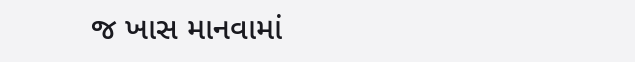જ ખાસ માનવામાં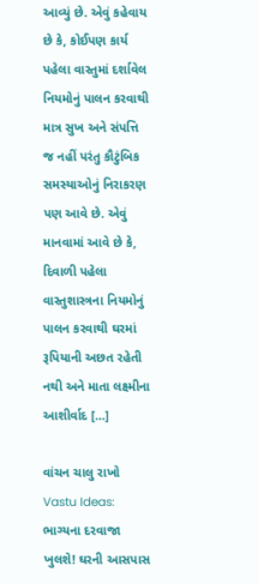આવ્યું છે. એવું કહેવાય છે કે, કોઈપણ કાર્ય પહેલા વાસ્તુમાં દર્શાવેલ નિયમોનું પાલન કરવાથી માત્ર સુખ અને સંપત્તિ જ નહીં પરંતુ કૌટુંબિક સમસ્યાઓનું નિરાકરણ પણ આવે છે. એવું માનવામાં આવે છે કે, દિવાળી પહેલા વાસ્તુશાસ્ત્રના નિયમોનું પાલન કરવાથી ઘરમાં રૂપિયાની અછત રહેતી નથી અને માતા લક્ષ્મીના આશીર્વાદ […]

વાંચન ચાલુ રાખો
Vastu Ideas: ભાગ્યના દરવાજા ખુલશે! ઘરની આસપાસ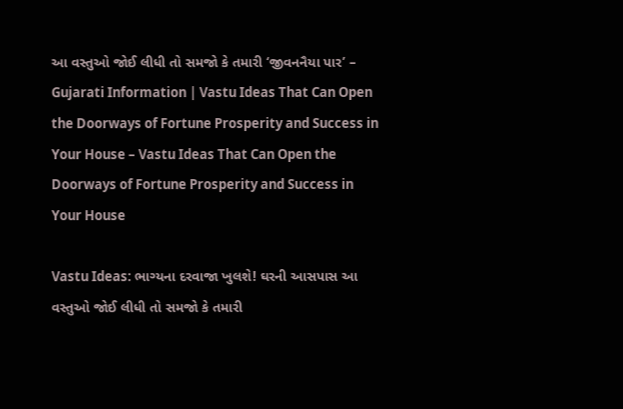આ વસ્તુઓ જોઈ લીધી તો સમજો કે તમારી ‘જીવનનૈયા પાર’ – Gujarati Information | Vastu Ideas That Can Open the Doorways of Fortune Prosperity and Success in Your House – Vastu Ideas That Can Open the Doorways of Fortune Prosperity and Success in Your House

Vastu Ideas: ભાગ્યના દરવાજા ખુલશે! ઘરની આસપાસ આ વસ્તુઓ જોઈ લીધી તો સમજો કે તમારી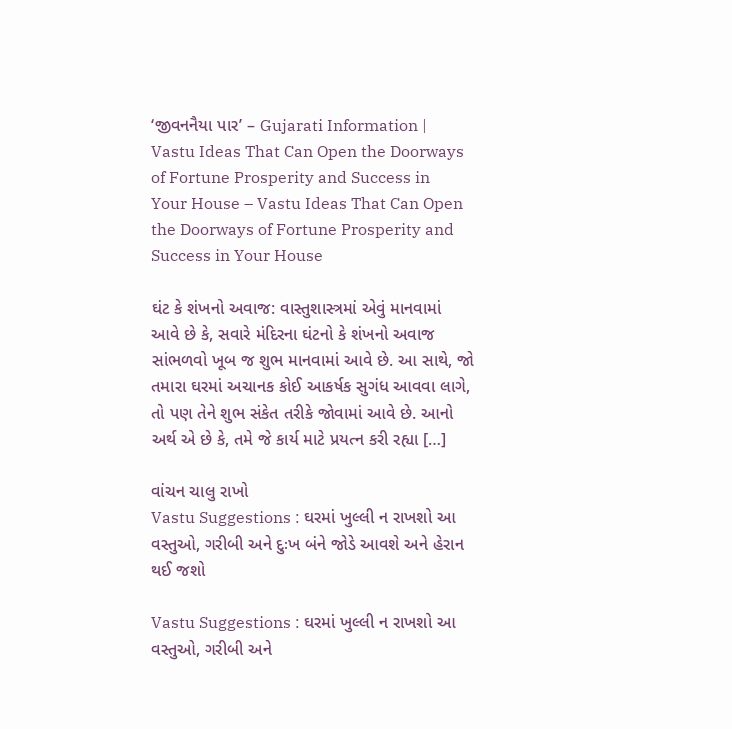‘જીવનનૈયા પાર’ – Gujarati Information | Vastu Ideas That Can Open the Doorways of Fortune Prosperity and Success in Your House – Vastu Ideas That Can Open the Doorways of Fortune Prosperity and Success in Your House

ઘંટ કે શંખનો અવાજ: વાસ્તુશાસ્ત્રમાં એવું માનવામાં આવે છે કે, સવારે મંદિરના ઘંટનો કે શંખનો અવાજ સાંભળવો ખૂબ જ શુભ માનવામાં આવે છે. આ સાથે, જો તમારા ઘરમાં અચાનક કોઈ આકર્ષક સુગંધ આવવા લાગે, તો પણ તેને શુભ સંકેત તરીકે જોવામાં આવે છે. આનો અર્થ એ છે કે, તમે જે કાર્ય માટે પ્રયત્ન કરી રહ્યા […]

વાંચન ચાલુ રાખો
Vastu Suggestions : ઘરમાં ખુલ્લી ન રાખશો આ વસ્તુઓ, ગરીબી અને દુઃખ બંને જોડે આવશે અને હેરાન થઈ જશો

Vastu Suggestions : ઘરમાં ખુલ્લી ન રાખશો આ વસ્તુઓ, ગરીબી અને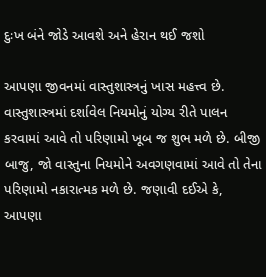દુઃખ બંને જોડે આવશે અને હેરાન થઈ જશો

આપણા જીવનમાં વાસ્તુશાસ્ત્રનું ખાસ મહત્ત્વ છે. વાસ્તુશાસ્ત્રમાં દર્શાવેલ નિયમોનું યોગ્ય રીતે પાલન કરવામાં આવે તો પરિણામો ખૂબ જ શુભ મળે છે. બીજી બાજુ, જો વાસ્તુના નિયમોને અવગણવામાં આવે તો તેના પરિણામો નકારાત્મક મળે છે. જણાવી દઈએ કે, આપણા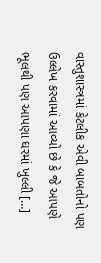વાસ્તુશાસ્ત્રમાં કેટલીક એવી બાબતોનો પણ ઉલ્લેખ કરવામાં આવ્યો છે કે જે આપણે ભૂલથી પણ આપણા ઘરમાં ખુલ્લી […]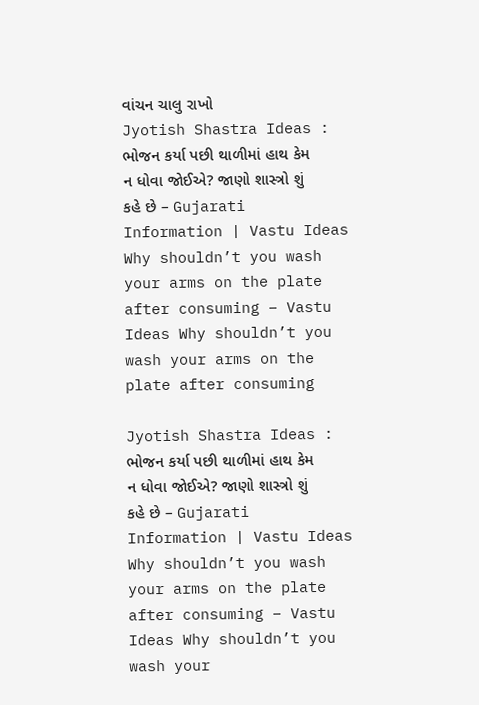વાંચન ચાલુ રાખો
Jyotish Shastra Ideas : ભોજન કર્યા પછી થાળીમાં હાથ કેમ ન ધોવા જોઈએ? જાણો શાસ્ત્રો શું કહે છે – Gujarati Information | Vastu Ideas Why shouldn’t you wash your arms on the plate after consuming – Vastu Ideas Why shouldn’t you wash your arms on the plate after consuming

Jyotish Shastra Ideas : ભોજન કર્યા પછી થાળીમાં હાથ કેમ ન ધોવા જોઈએ? જાણો શાસ્ત્રો શું કહે છે – Gujarati Information | Vastu Ideas Why shouldn’t you wash your arms on the plate after consuming – Vastu Ideas Why shouldn’t you wash your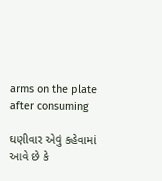arms on the plate after consuming

ઘણીવાર એવું કહેવામાં આવે છે કે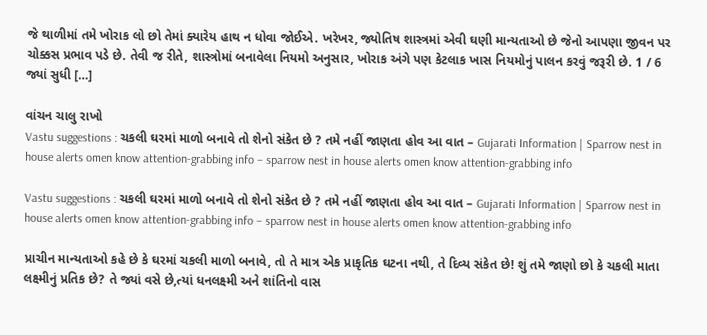જે થાળીમાં તમે ખોરાક લો છો તેમાં ક્યારેય હાથ ન ધોવા જોઈએ. ખરેખર, જ્યોતિષ શાસ્ત્રમાં એવી ઘણી માન્યતાઓ છે જેનો આપણા જીવન પર ચોક્કસ પ્રભાવ પડે છે. તેવી જ રીતે, શાસ્ત્રોમાં બનાવેલા નિયમો અનુસાર, ખોરાક અંગે પણ કેટલાક ખાસ નિયમોનું પાલન કરવું જરૂરી છે. 1 / 6 જ્યાં સુધી […]

વાંચન ચાલુ રાખો
Vastu suggestions : ચકલી ઘરમાં માળો બનાવે તો શેનો સંકેત છે ? તમે નહીં જાણતા હોવ આ વાત – Gujarati Information | Sparrow nest in house alerts omen know attention-grabbing info – sparrow nest in house alerts omen know attention-grabbing info

Vastu suggestions : ચકલી ઘરમાં માળો બનાવે તો શેનો સંકેત છે ? તમે નહીં જાણતા હોવ આ વાત – Gujarati Information | Sparrow nest in house alerts omen know attention-grabbing info – sparrow nest in house alerts omen know attention-grabbing info

પ્રાચીન માન્યતાઓ કહે છે કે ઘરમાં ચકલી માળો બનાવે, તો તે માત્ર એક પ્રાકૃતિક ઘટના નથી, તે દિવ્ય સંકેત છે! શું તમે જાણો છો કે ચકલી માતા લક્ષ્મીનું પ્રતિક છે? તે જ્યાં વસે છે,ત્યાં ધનલક્ષ્મી અને શાંતિનો વાસ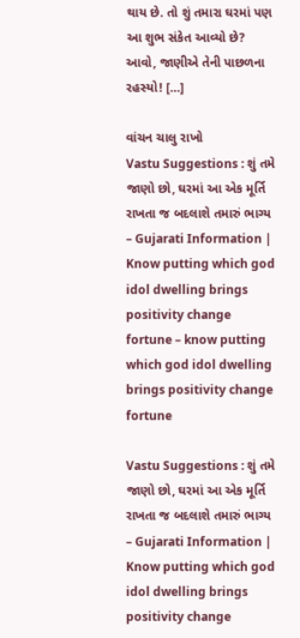થાય છે. તો શું તમારા ઘરમાં પણ આ શુભ સંકેત આવ્યો છે? આવો, જાણીએ તેની પાછળના રહસ્યો! […]

વાંચન ચાલુ રાખો
Vastu Suggestions : શું તમે જાણો છો, ઘરમાં આ એક મૂર્તિ રાખતા જ બદલાશે તમારું ભાગ્ય – Gujarati Information | Know putting which god idol dwelling brings positivity change fortune – know putting which god idol dwelling brings positivity change fortune

Vastu Suggestions : શું તમે જાણો છો, ઘરમાં આ એક મૂર્તિ રાખતા જ બદલાશે તમારું ભાગ્ય – Gujarati Information | Know putting which god idol dwelling brings positivity change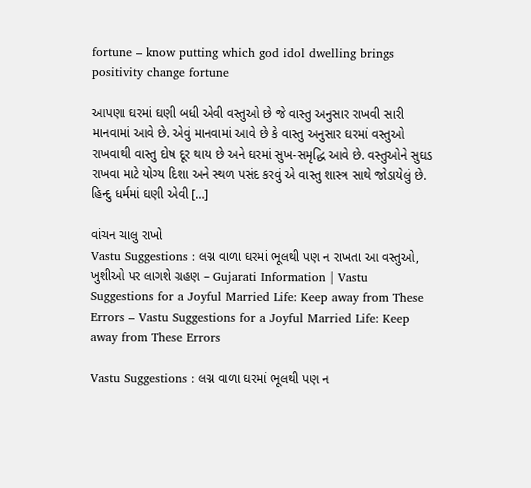fortune – know putting which god idol dwelling brings positivity change fortune

આપણા ઘરમાં ઘણી બધી એવી વસ્તુઓ છે જે વાસ્તુ અનુસાર રાખવી સારી માનવામાં આવે છે. એવું માનવામાં આવે છે કે વાસ્તુ અનુસાર ઘરમાં વસ્તુઓ રાખવાથી વાસ્તુ દોષ દૂર થાય છે અને ઘરમાં સુખ-સમૃદ્ધિ આવે છે. વસ્તુઓને સુઘડ રાખવા માટે યોગ્ય દિશા અને સ્થળ પસંદ કરવું એ વાસ્તુ શાસ્ત્ર સાથે જોડાયેલું છે. હિન્દુ ધર્મમાં ઘણી એવી […]

વાંચન ચાલુ રાખો
Vastu Suggestions : લગ્ન વાળા ઘરમાં ભૂલથી પણ ન રાખતા આ વસ્તુઓ, ખુશીઓ પર લાગશે ગ્રહણ – Gujarati Information | Vastu Suggestions for a Joyful Married Life: Keep away from These Errors – Vastu Suggestions for a Joyful Married Life: Keep away from These Errors

Vastu Suggestions : લગ્ન વાળા ઘરમાં ભૂલથી પણ ન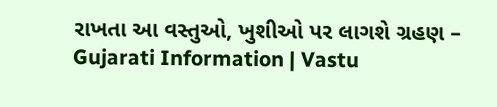રાખતા આ વસ્તુઓ, ખુશીઓ પર લાગશે ગ્રહણ – Gujarati Information | Vastu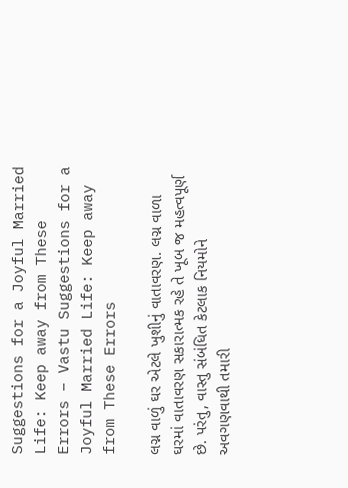Suggestions for a Joyful Married Life: Keep away from These Errors – Vastu Suggestions for a Joyful Married Life: Keep away from These Errors

લગ્ન વાળું ઘર એટલે ખુશીનું વાતાવરણ. લગ્ન વાળા ઘરમાં વાતાવરણ સકારાત્મક રહે તે ખૂબ જ મહત્વપૂર્ણ છે. પરંતુ, વાસ્તુ સંબંધિત કેટલાક નિયમોને અવગણવાથી તમારી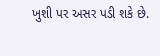ખુશી પર અસર પડી શકે છે.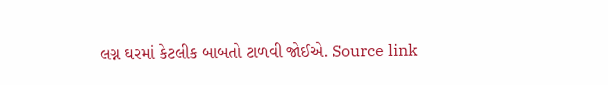લગ્ન ઘરમાં કેટલીક બાબતો ટાળવી જોઈએ. Source link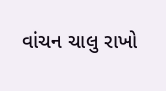વાંચન ચાલુ રાખો